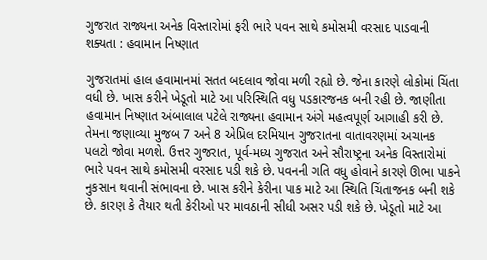ગુજરાત રાજ્યના અનેક વિસ્તારોમાં ફરી ભારે પવન સાથે કમોસમી વરસાદ પાડવાની શક્યતા : હવામાન નિષ્ણાત

ગુજરાતમાં હાલ હવામાનમાં સતત બદલાવ જોવા મળી રહ્યો છે. જેના કારણે લોકોમાં ચિંતા વધી છે. ખાસ કરીને ખેડૂતો માટે આ પરિસ્થિતિ વધુ પડકારજનક બની રહી છે. જાણીતા હવામાન નિષ્ણાત અંબાલાલ પટેલે રાજ્યના હવામાન અંગે મહત્વપૂર્ણ આગાહી કરી છે. તેમના જણાવ્યા મુજબ 7 અને 8 એપ્રિલ દરમિયાન ગુજરાતના વાતાવરણમાં અચાનક પલટો જોવા મળશે. ઉત્તર ગુજરાત, પૂર્વ-મધ્ય ગુજરાત અને સૌરાષ્ટ્રના અનેક વિસ્તારોમાં ભારે પવન સાથે કમોસમી વરસાદ પડી શકે છે. પવનની ગતિ વધુ હોવાને કારણે ઊભા પાકને નુકસાન થવાની સંભાવના છે. ખાસ કરીને કેરીના પાક માટે આ સ્થિતિ ચિંતાજનક બની શકે છે. કારણ કે તૈયાર થતી કેરીઓ પર માવઠાની સીધી અસર પડી શકે છે. ખેડૂતો માટે આ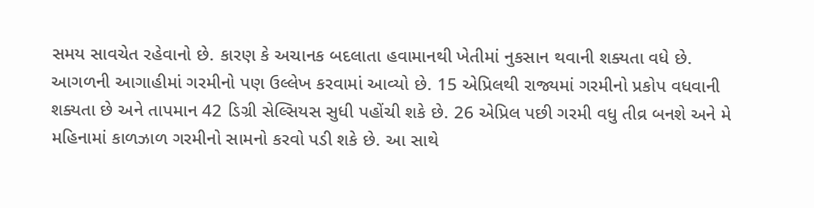સમય સાવચેત રહેવાનો છે. કારણ કે અચાનક બદલાતા હવામાનથી ખેતીમાં નુકસાન થવાની શક્યતા વધે છે.
આગળની આગાહીમાં ગરમીનો પણ ઉલ્લેખ કરવામાં આવ્યો છે. 15 એપ્રિલથી રાજ્યમાં ગરમીનો પ્રકોપ વધવાની શક્યતા છે અને તાપમાન 42 ડિગ્રી સેલ્સિયસ સુધી પહોંચી શકે છે. 26 એપ્રિલ પછી ગરમી વધુ તીવ્ર બનશે અને મે મહિનામાં કાળઝાળ ગરમીનો સામનો કરવો પડી શકે છે. આ સાથે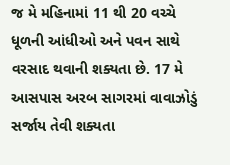જ મે મહિનામાં 11 થી 20 વચ્ચે ધૂળની આંધીઓ અને પવન સાથે વરસાદ થવાની શક્યતા છે. 17 મે આસપાસ અરબ સાગરમાં વાવાઝોડું સર્જાય તેવી શક્યતા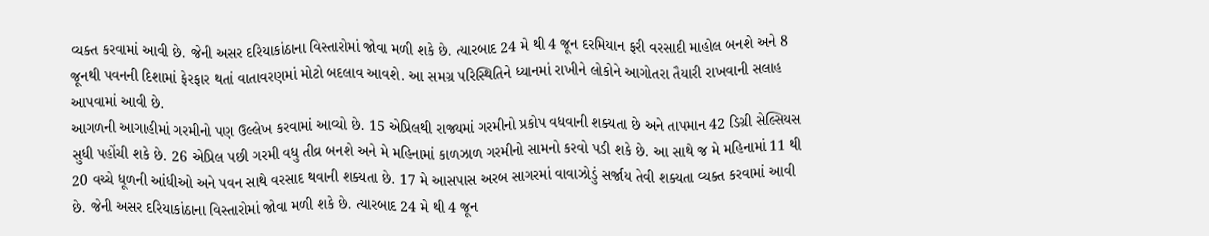વ્યક્ત કરવામાં આવી છે. જેની અસર દરિયાકાંઠાના વિસ્તારોમાં જોવા મળી શકે છે. ત્યારબાદ 24 મે થી 4 જૂન દરમિયાન ફરી વરસાદી માહોલ બનશે અને 8 જૂનથી પવનની દિશામાં ફેરફાર થતાં વાતાવરણમાં મોટો બદલાવ આવશે. આ સમગ્ર પરિસ્થિતિને ધ્યાનમાં રાખીને લોકોને આગોતરા તૈયારી રાખવાની સલાહ આપવામાં આવી છે.
આગળની આગાહીમાં ગરમીનો પણ ઉલ્લેખ કરવામાં આવ્યો છે. 15 એપ્રિલથી રાજ્યમાં ગરમીનો પ્રકોપ વધવાની શક્યતા છે અને તાપમાન 42 ડિગ્રી સેલ્સિયસ સુધી પહોંચી શકે છે. 26 એપ્રિલ પછી ગરમી વધુ તીવ્ર બનશે અને મે મહિનામાં કાળઝાળ ગરમીનો સામનો કરવો પડી શકે છે. આ સાથે જ મે મહિનામાં 11 થી 20 વચ્ચે ધૂળની આંધીઓ અને પવન સાથે વરસાદ થવાની શક્યતા છે. 17 મે આસપાસ અરબ સાગરમાં વાવાઝોડું સર્જાય તેવી શક્યતા વ્યક્ત કરવામાં આવી છે. જેની અસર દરિયાકાંઠાના વિસ્તારોમાં જોવા મળી શકે છે. ત્યારબાદ 24 મે થી 4 જૂન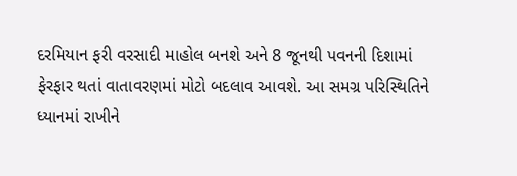દરમિયાન ફરી વરસાદી માહોલ બનશે અને 8 જૂનથી પવનની દિશામાં ફેરફાર થતાં વાતાવરણમાં મોટો બદલાવ આવશે. આ સમગ્ર પરિસ્થિતિને ધ્યાનમાં રાખીને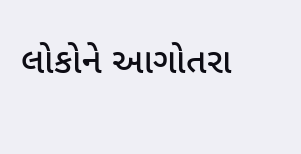લોકોને આગોતરા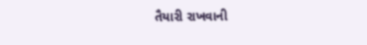તૈયારી રાખવાની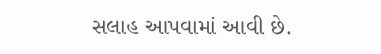સલાહ આપવામાં આવી છે.